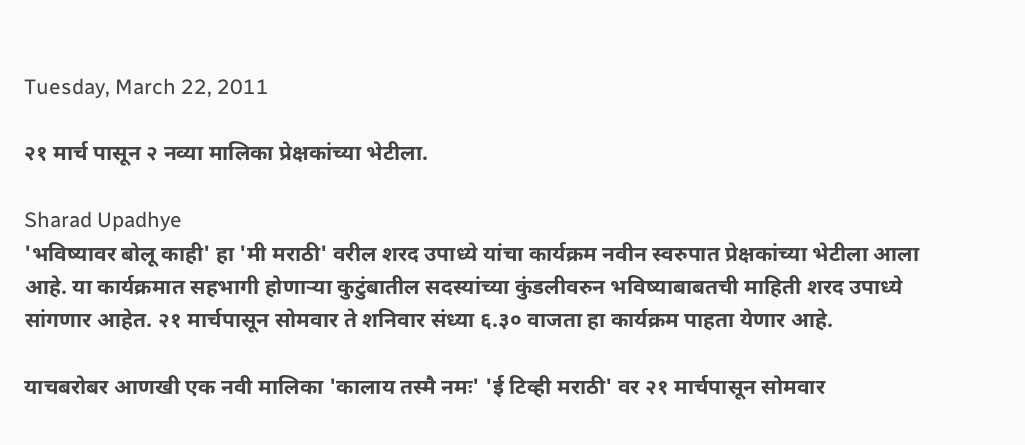Tuesday, March 22, 2011

२१ मार्च पासून २ नव्या मालिका प्रेक्षकांच्या भेटीला.

Sharad Upadhye
'भविष्यावर बोलू काही' हा 'मी मराठी' वरील शरद उपाध्ये यांचा कार्यक्रम नवीन स्वरुपात प्रेक्षकांच्या भेटीला आला आहे. या कार्यक्रमात सहभागी होणार्‍या कुटुंबातील सदस्यांच्या कुंडलीवरुन भविष्याबाबतची माहिती शरद उपाध्ये सांगणार आहेत. २१ मार्चपासून सोमवार ते शनिवार संध्या ६.३० वाजता हा कार्यक्रम पाहता येणार आहे.

याचबरोबर आणखी एक नवी मालिका 'कालाय तस्मै नमः' 'ई टिव्ही मराठी' वर २१ मार्चपासून सोमवार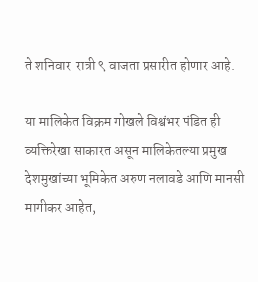ते शनिवार  रात्री ९ वाजता प्रसारीत होणार आहे.

या मालिकेत विक्रम गोखले विश्वंभर पंडित ही व्यक्तिरेखा साकारत असून मालिकेतल्या प्रमुख देशमुखांच्या भूमिकेत अरुण नलावडे आणि मानसी मागीकर आहेत,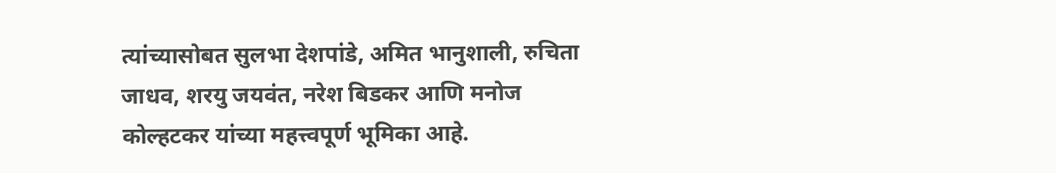त्यांच्यासोबत सुलभा देशपांडे, अमित भानुशाली, रुचिता जाधव, शरयु जयवंत, नरेश बिडकर आणि मनोज कोल्हटकर यांच्या महत्त्वपूर्ण भूमिका आहे.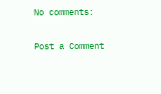No comments:

Post a Comment